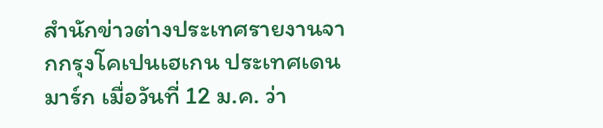สำนักข่าวต่างประเทศรายงานจากกรุงโคเปนเฮเกน ประเทศเดนมาร์ก เมื่อวันที่ 12 ม.ค. ว่า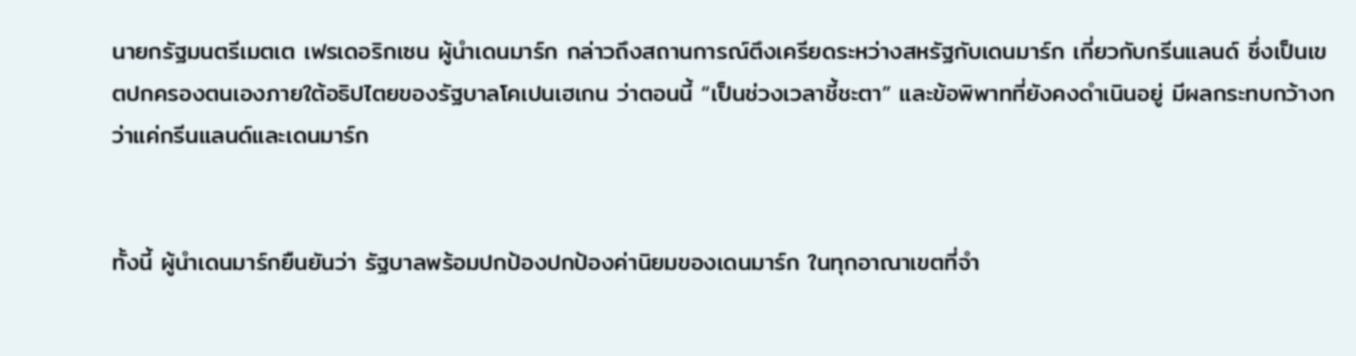นายกรัฐมนตรีเมตเต เฟรเดอริกเซน ผู้นำเดนมาร์ก กล่าวถึงสถานการณ์ตึงเครียดระหว่างสหรัฐกับเดนมาร์ก เกี่ยวกับกรีนแลนด์ ซึ่งเป็นเขตปกครองตนเองภายใต้อธิปไตยของรัฐบาลโคเปนเฮเกน ว่าตอนนี้ “เป็นช่วงเวลาชี้ชะตา” และข้อพิพาทที่ยังคงดำเนินอยู่ มีผลกระทบกว้างกว่าแค่กรีนแลนด์และเดนมาร์ก


ทั้งนี้ ผู้นำเดนมาร์กยืนยันว่า รัฐบาลพร้อมปกป้องปกป้องค่านิยมของเดนมาร์ก ในทุกอาณาเขตที่จำ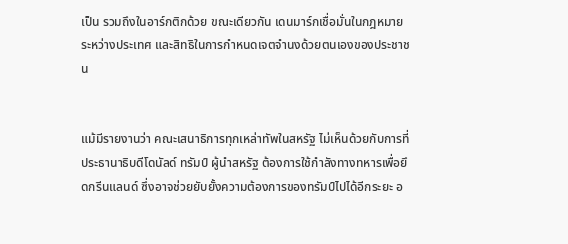เป็น รวมถึงในอาร์กติกด้วย ขณะเดียวกัน เดนมาร์กเชื่อมั่นในกฎหมายระหว่างประเทศ และสิทธิในการกำหนดเจตจำนงด้วยตนเองของประชาชน


แม้มีรายงานว่า คณะเสนาธิการทุกเหล่าทัพในสหรัฐ ไม่เห็นด้วยกับการที่ประธานาธิบดีโดนัลด์ ทรัมป์ ผู้นำสหรัฐ ต้องการใช้กำลังทางทหารเพื่อยึดกรีนแลนด์ ซึ่งอาจช่วยยับยั้งความต้องการของทรัมป์ไปได้อีกระยะ อ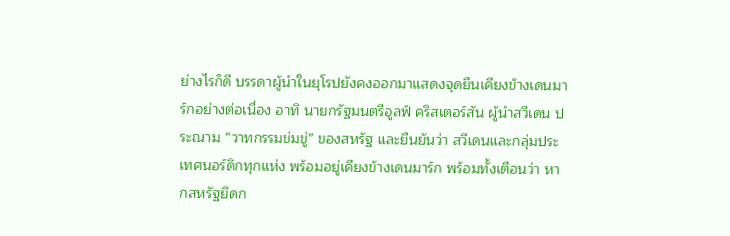ย่างไรก็ดี บรรดาผู้นำในยุโรปยังคงออกมาแสดงจุดยืนเคียงข้างเดนมาร์กอย่างต่อเนื่อง อาทิ นายกรัฐมนตรีอูลฟ์ คริสเตอร์สัน ผู้นำสวีเดน ประณาม “วาทกรรมข่มขู่” ของสหรัฐ และยืนยันว่า สวีเดนและกลุ่มประเทศนอร์ดิกทุกแห่ง พร้อมอยู่เคียงข้างเดนมาร์ก พร้อมทั้งเตือนว่า หากสหรัฐยึดก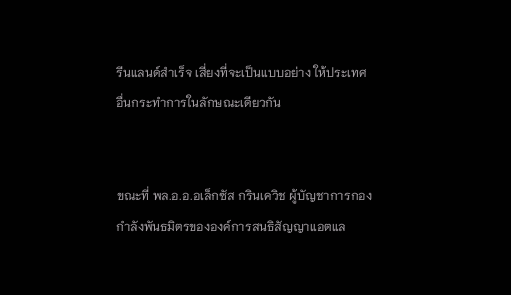รีนแลนด์สำเร็จ เสี่ยงที่จะเป็นแบบอย่าง ให้ประเทศอื่นกระทำการในลักษณะเดียวกัน


ขณะที่ พล.อ.อ.อเล็กซัส กรินเควิช ผู้บัญชาการกองกำลังพันธมิตรขององค์การสนธิสัญญาแอตแล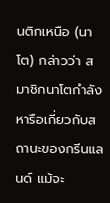นติกเหนือ (นาโต) กล่าวว่า สมาชิกนาโตกำลังหารือเกี่ยวกับสถานะของกรีนแลนด์ แม้จะ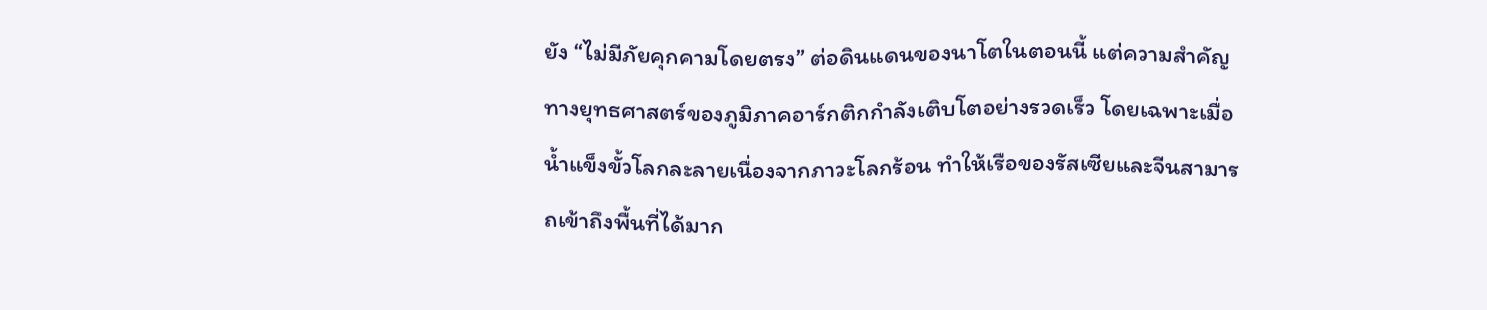ยัง “ไม่มีภัยคุกคามโดยตรง” ต่อดินแดนของนาโตในตอนนี้ แต่ความสำคัญทางยุทธศาสตร์ของภูมิภาคอาร์กติกกำลังเติบโตอย่างรวดเร็ว โดยเฉพาะเมื่อน้ำแข็งขั้วโลกละลายเนื่องจากภาวะโลกร้อน ทำให้เรือของรัสเซียและจีนสามารถเข้าถึงพื้นที่ได้มาก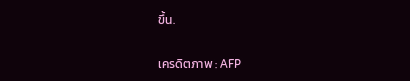ขึ้น.

เครดิตภาพ : AFP